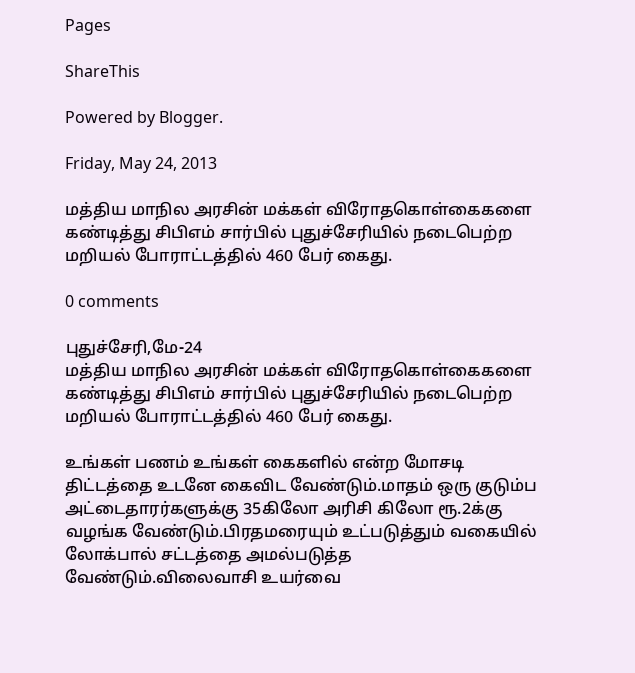Pages

ShareThis

Powered by Blogger.

Friday, May 24, 2013

மத்திய மாநில அரசின் மக்கள் விரோதகொள்கைகளை கண்டித்து சிபிஎம் சார்பில் புதுச்சேரியில் நடைபெற்ற மறியல் போராட்டத்தில் 460 பேர் கைது.

0 comments

புதுச்சேரி,மே-24
மத்திய மாநில அரசின் மக்கள் விரோதகொள்கைகளை கண்டித்து சிபிஎம் சார்பில் புதுச்சேரியில் நடைபெற்ற மறியல் போராட்டத்தில் 460 பேர் கைது.

உங்கள் பணம் உங்கள் கைகளில் என்ற மோசடி திட்டத்தை உடனே கைவிட வேண்டும்.மாதம் ஒரு குடும்ப அட்டைதாரர்களுக்கு 35கிலோ அரிசி கிலோ ரூ.2க்கு வழங்க வேண்டும்.பிரதமரையும் உட்படுத்தும் வகையில் லோக்பால் சட்டத்தை அமல்படுத்த வேண்டும்.விலைவாசி உயர்வை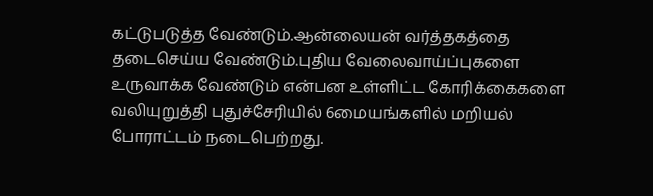கட்டுபடுத்த வேண்டும்.ஆன்லையன் வர்த்தகத்தை தடைசெய்ய வேண்டும்.புதிய வேலைவாய்ப்புகளை உருவாக்க வேண்டும் என்பன உள்ளிட்ட கோரிக்கைகளை வலியுறுத்தி புதுச்சேரியில் 6மையங்களில் மறியல் போராட்டம் நடைபெற்றது.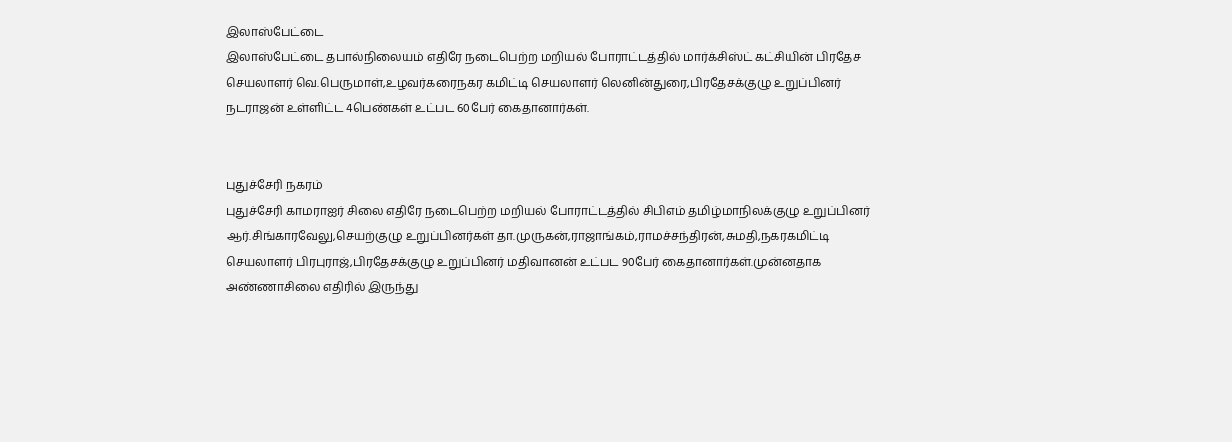இலாஸ்பேட்டை
இலாஸ்பேட்டை தபால்நிலையம் எதிரே நடைபெற்ற மறியல் போராட்டத்தில் மார்க்சிஸ்ட் கட்சியின் பிரதேச செயலாளர் வெ.பெருமாள்,உழவர்கரைநகர கமிட்டி செயலாளர் லெனின்துரை,பிரதேசக்குழு உறுப்பினர் நடராஜன் உள்ளிட்ட 4பெண்கள் உட்பட 60பேர் கைதானார்கள்.


புதுச்சேரி நகரம்
புதுச்சேரி காமராஐர் சிலை எதிரே நடைபெற்ற மறியல் போராட்டத்தில் சிபிஎம் தமிழ்மாநிலக்குழு உறுப்பினர் ஆர்.சிங்காரவேலு,செயற்குழு உறுப்பினர்கள் தா.முருகன்,ராஜாங்கம்,ராமச்சந்திரன்,சுமதி,நகரகமிட்டி செயலாளர் பிரபுராஜ்,பிரதேசக்குழு உறுப்பினர் மதிவானன் உட்பட 90பேர் கைதானார்கள்.முன்னதாக அண்ணாசிலை எதிரில் இருந்து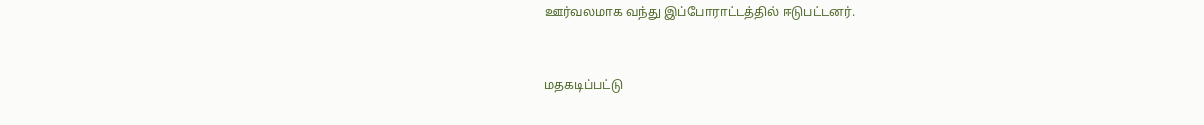ஊர்வலமாக வந்து இப்போராட்டத்தில் ஈடுபட்டனர்.


மதகடிப்பட்டு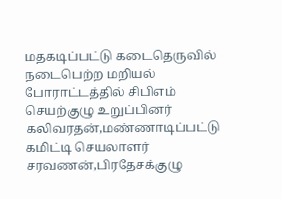மதகடிப்பட்டு கடைதெருவில் நடைபெற்ற மறியல் போராட்டத்தில் சிபிஎம் செயற்குழு உறுப்பினர் கலிவரதன்,மண்ணாடிப்பட்டு கமிட்டி செயலாளர் சரவணன்,பிரதேசக்குழு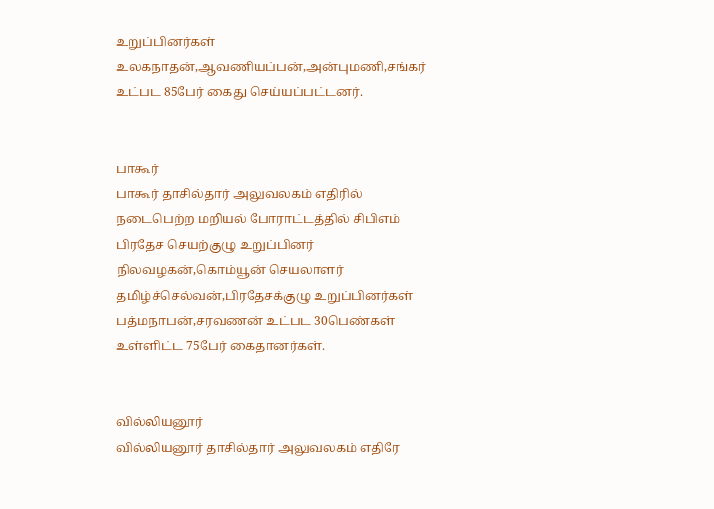உறுப்பினர்கள் உலகநாதன்,ஆவணியப்பன்,அன்புமணி,சங்கர் உட்பட 85பேர் கைது செய்யப்பட்டனர்.


பாகூர்
பாகூர் தாசில்தார் அலுவலகம் எதிரில் நடைபெற்ற மறியல் போராட்டத்தில் சிபிஎம் பிரதேச செயற்குழு உறுப்பினர் நிலவழகன்,கொம்யூன் செயலாளர் தமிழ்ச்செல்வன்,பிரதேசக்குழு உறுப்பினர்கள் பத்மநாபன்,சரவணன் உட்பட 30பெண்கள் உள்ளிட்ட 75பேர் கைதானர்கள்.


வில்லியனூர்
வில்லியனூர் தாசில்தார் அலுவலகம் எதிரே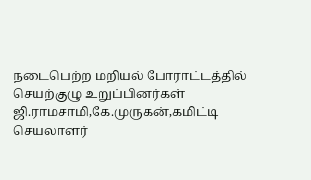நடைபெற்ற மறியல் போராட்டத்தில் செயற்குழு உறுப்பினர்கள் ஜி.ராமசாமி,கே.முருகன்,கமிட்டி செயலாளர்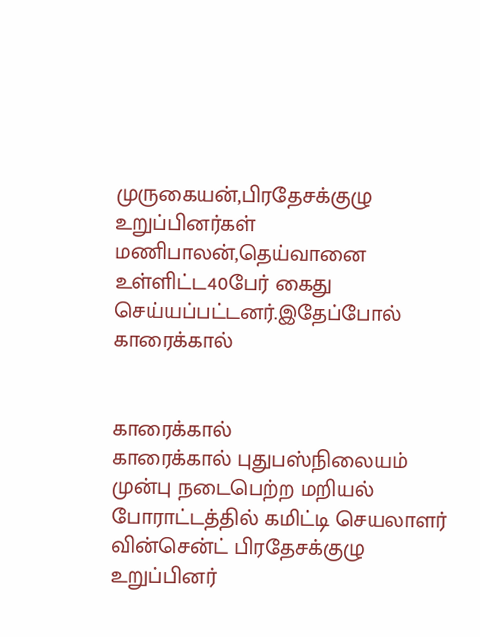முருகையன்,பிரதேசக்குழு உறுப்பினர்கள் மணிபாலன்,தெய்வானை உள்ளிட்ட40பேர் கைது செய்யப்பட்டனர்.இதேப்போல் காரைக்கால்


காரைக்கால்
காரைக்கால் புதுபஸ்நிலையம் முன்பு நடைபெற்ற மறியல் போராட்டத்தில் கமிட்டி செயலாளர் வின்சென்ட் பிரதேசக்குழு உறுப்பினர்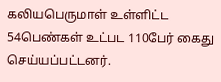கலியபெருமாள் உள்ளிட்ட 54பெண்கள் உட்பட 110பேர் கைது செய்யப்பட்டனர்.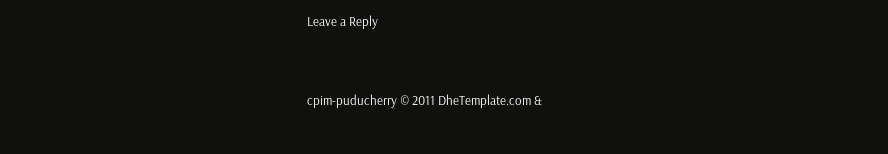Leave a Reply


cpim-puducherry © 2011 DheTemplate.com &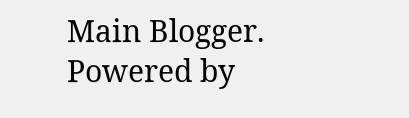Main Blogger. Powered by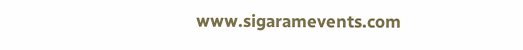www.sigaramevents.com